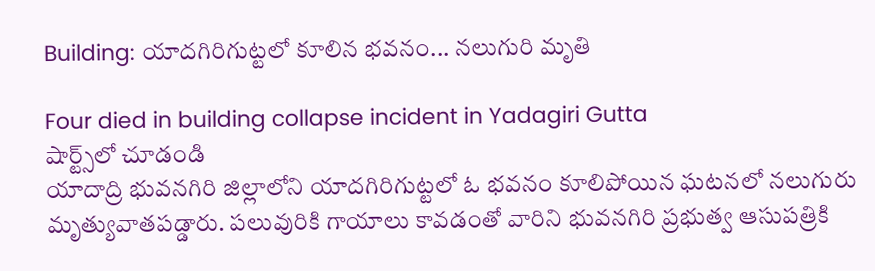Building: యాదగిరిగుట్టలో కూలిన భవనం... నలుగురి మృతి

Four died in building collapse incident in Yadagiri Gutta
షార్ట్స్‌లో చూడండి
యాదాద్రి భువనగిరి జిల్లాలోని యాదగిరిగుట్టలో ఓ భవనం కూలిపోయిన ఘటనలో నలుగురు మృత్యువాతపడ్డారు. పలువురికి గాయాలు కావడంతో వారిని భువనగిరి ప్రభుత్వ ఆసుపత్రికి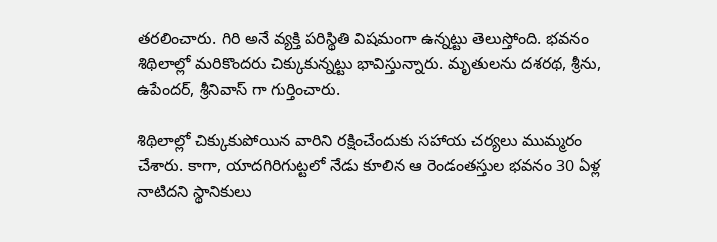తరలించారు. గిరి అనే వ్యక్తి పరిస్థితి విషమంగా ఉన్నట్టు తెలుస్తోంది. భవనం శిథిలాల్లో మరికొందరు చిక్కుకున్నట్టు భావిస్తున్నారు. మృతులను దశరథ, శ్రీను, ఉపేందర్, శ్రీనివాస్ గా గుర్తించారు.

శిథిలాల్లో చిక్కుకుపోయిన వారిని రక్షించేందుకు సహాయ చర్యలు ముమ్మరం చేశారు. కాగా, యాదగిరిగుట్టలో నేడు కూలిన ఆ రెండంతస్తుల భవనం 30 ఏళ్ల నాటిదని స్థానికులు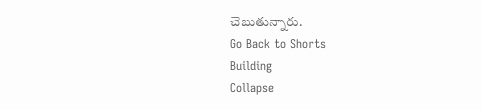చెబుతున్నారు.
Go Back to Shorts
Building
Collapse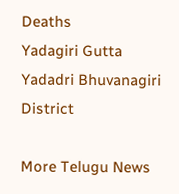Deaths
Yadagiri Gutta
Yadadri Bhuvanagiri District

More Telugu News